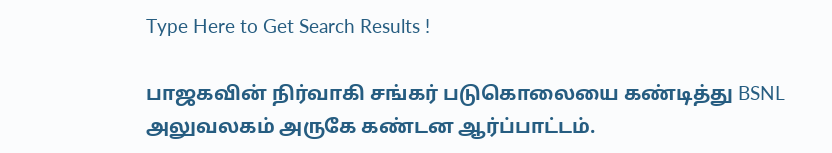Type Here to Get Search Results !

பாஜகவின் நிர்வாகி சங்கர் படுகொலையை கண்டித்து BSNL அலுவலகம் அருகே கண்டன ஆர்ப்பாட்டம்.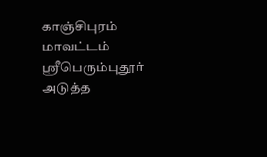காஞ்சிபுரம் மாவட்டம் ஸ்ரீபெரும்புதூர் அடுத்த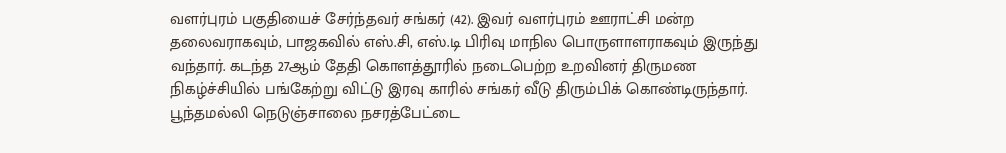வளர்புரம் பகுதியைச் சேர்ந்தவர் சங்கர் (42). இவர் வளர்புரம் ஊராட்சி மன்ற தலைவராகவும், பாஜகவில் எஸ்.சி, எஸ்.டி பிரிவு மாநில பொருளாளராகவும் இருந்து வந்தார். கடந்த 27ஆம் தேதி கொளத்தூரில் நடைபெற்ற உறவினர் திருமண நிகழ்ச்சியில் பங்கேற்று விட்டு இரவு காரில் சங்கர் வீடு திரும்பிக் கொண்டிருந்தார். பூந்தமல்லி நெடுஞ்சாலை நசரத்பேட்டை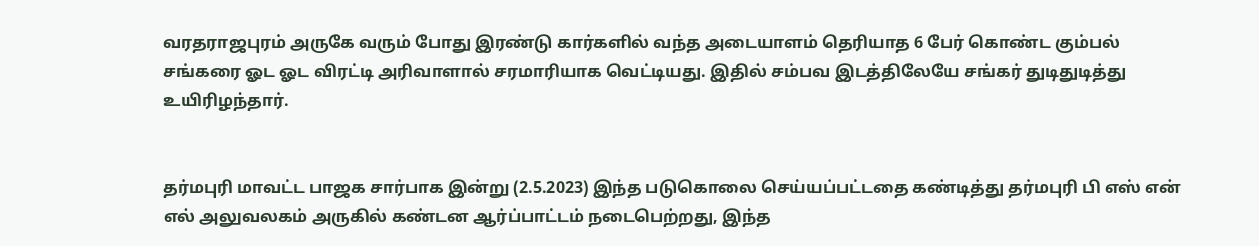வரதராஜபுரம் அருகே வரும் போது இரண்டு கார்களில் வந்த அடையாளம் தெரியாத 6 பேர் கொண்ட கும்பல் சங்கரை ஓட ஓட விரட்டி அரிவாளால் சரமாரியாக வெட்டியது. இதில் சம்பவ இடத்திலேயே சங்கர் துடிதுடித்து உயிரிழந்தார்.


தர்மபுரி மாவட்ட பாஜக சார்பாக இன்று (2.5.2023) இந்த படுகொலை செய்யப்பட்டதை கண்டித்து தர்மபுரி பி எஸ் என் எல் அலுவலகம் அருகில் கண்டன ஆர்ப்பாட்டம் நடைபெற்றது, இந்த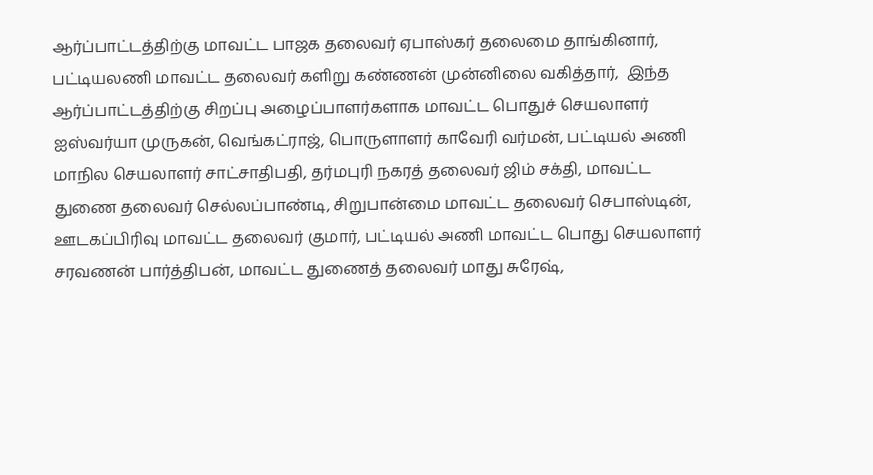ஆர்ப்பாட்டத்திற்கு மாவட்ட பாஜக தலைவர் ஏபாஸ்கர் தலைமை தாங்கினார், பட்டியலணி மாவட்ட தலைவர் களிறு கண்ணன் முன்னிலை வகித்தார்,  இந்த ஆர்ப்பாட்டத்திற்கு சிறப்பு அழைப்பாளர்களாக மாவட்ட பொதுச் செயலாளர் ஐஸ்வர்யா முருகன், வெங்கட்ராஜ், பொருளாளர் காவேரி வர்மன், பட்டியல் அணி மாநில செயலாளர் சாட்சாதிபதி, தர்மபுரி நகரத் தலைவர் ஜிம் சக்தி, மாவட்ட துணை தலைவர் செல்லப்பாண்டி, சிறுபான்மை மாவட்ட தலைவர் செபாஸ்டின், ஊடகப்பிரிவு மாவட்ட தலைவர் குமார், பட்டியல் அணி மாவட்ட பொது செயலாளர் சரவணன் பார்த்திபன், மாவட்ட துணைத் தலைவர் மாது சுரேஷ்,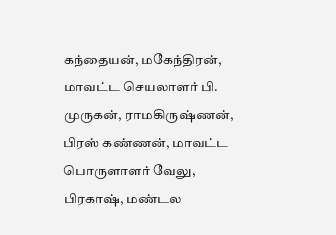கந்தையன், மகேந்திரன், மாவட்ட செயலாளர் பி. முருகன், ராமகிருஷ்ணன், பிரஸ் கண்ணன், மாவட்ட பொருளாளர் வேலு, பிரகாஷ், மண்டல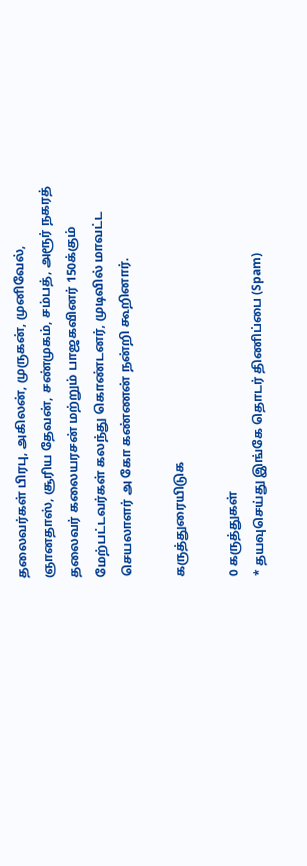தலைவர்கள் பிரபு, அகிலன், முருகன், முனிவேல், ஞானதாஸ், சூரிய தேவன், சண்முகம், சம்பத், அரூர் நகரத் தலைவர் கலையரசன் மற்றும் பாஜகவினர் 150க்கும் மேற்பட்டவர்கள் கலந்து கொண்டனர், முடிவில் மாவட்ட செயலாளர் அ கோ கண்ணன் நன்றி கூறினார்.

கருத்துரையிடுக

0 கருத்துகள்
* தயவுசெய்து இங்கே தொடர் திணிப்பை (Spam)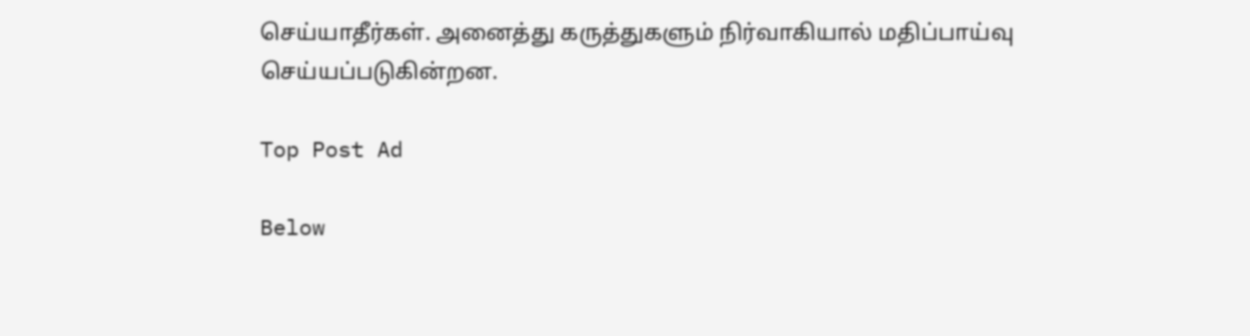செய்யாதீர்கள். அனைத்து கருத்துகளும் நிர்வாகியால் மதிப்பாய்வு செய்யப்படுகின்றன.

Top Post Ad

Below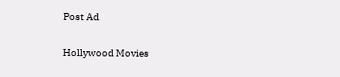Post Ad

Hollywood Movies